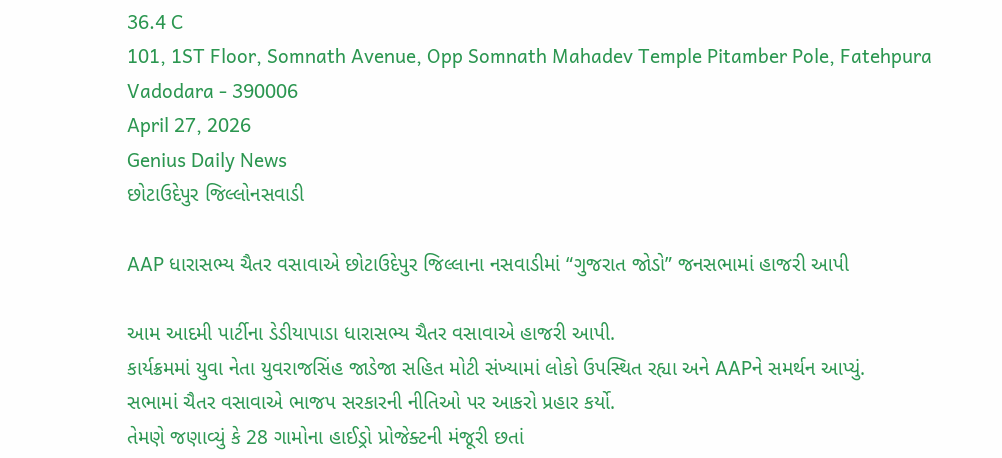36.4 C
101, 1ST Floor, Somnath Avenue, Opp Somnath Mahadev Temple Pitamber Pole, Fatehpura Vadodara - 390006
April 27, 2026
Genius Daily News
છોટાઉદેપુર જિલ્લોનસવાડી

AAP ધારાસભ્ય ચૈતર વસાવાએ છોટાઉદેપુર જિલ્લાના નસવાડીમાં “ગુજરાત જોડો” જનસભામાં હાજરી આપી

આમ આદમી પાર્ટીના ડેડીયાપાડા ધારાસભ્ય ચૈતર વસાવાએ હાજરી આપી.
કાર્યક્રમમાં યુવા નેતા યુવરાજસિંહ જાડેજા સહિત મોટી સંખ્યામાં લોકો ઉપસ્થિત રહ્યા અને AAPને સમર્થન આપ્યું.
સભામાં ચૈતર વસાવાએ ભાજપ સરકારની નીતિઓ પર આકરો પ્રહાર કર્યો.
તેમણે જણાવ્યું કે 28 ગામોના હાઈડ્રો પ્રોજેક્ટની મંજૂરી છતાં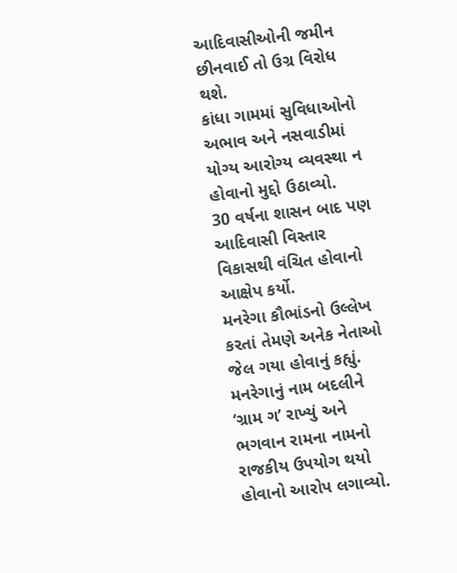આદિવાસીઓની જમીન છીનવાઈ તો ઉગ્ર વિરોધ થશે.
કાંધા ગામમાં સુવિધાઓનો અભાવ અને નસવાડીમાં યોગ્ય આરોગ્ય વ્યવસ્થા ન હોવાનો મુદ્દો ઉઠાવ્યો.
30 વર્ષના શાસન બાદ પણ આદિવાસી વિસ્તાર વિકાસથી વંચિત હોવાનો આક્ષેપ કર્યો.
મનરેગા કૌભાંડનો ઉલ્લેખ કરતાં તેમણે અનેક નેતાઓ જેલ ગયા હોવાનું કહ્યું.
મનરેગાનું નામ બદલીને ‘ગ્રામ ગ’ રાખ્યું અને ભગવાન રામના નામનો રાજકીય ઉપયોગ થયો હોવાનો આરોપ લગાવ્યો.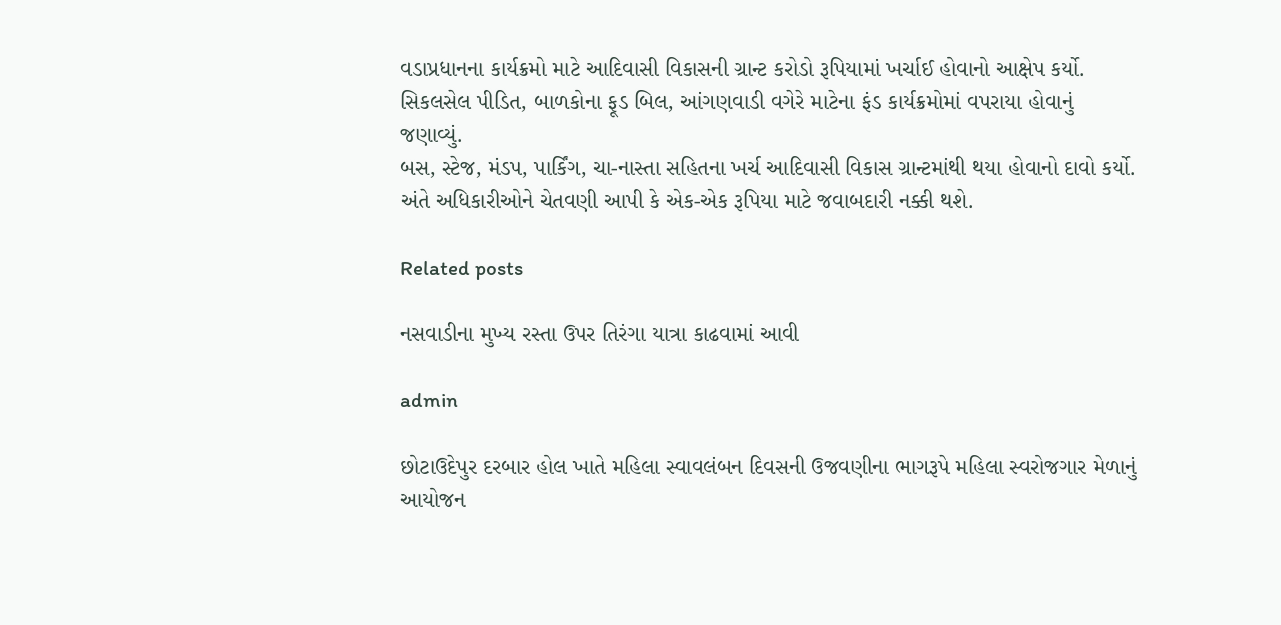વડાપ્રધાનના કાર્યક્રમો માટે આદિવાસી વિકાસની ગ્રાન્ટ કરોડો રૂપિયામાં ખર્ચાઈ હોવાનો આક્ષેપ કર્યો.
સિકલસેલ પીડિત, બાળકોના ફૂડ બિલ, આંગણવાડી વગેરે માટેના ફંડ કાર્યક્રમોમાં વપરાયા હોવાનું જણાવ્યું.
બસ, સ્ટેજ, મંડપ, પાર્કિંગ, ચા-નાસ્તા સહિતના ખર્ચ આદિવાસી વિકાસ ગ્રાન્ટમાંથી થયા હોવાનો દાવો કર્યો.
અંતે અધિકારીઓને ચેતવણી આપી કે એક-એક રૂપિયા માટે જવાબદારી નક્કી થશે.

Related posts

નસવાડીના મુખ્ય રસ્તા ઉપર તિરંગા યાત્રા કાઢવામાં આવી

admin

છોટાઉદેપુર દરબાર હોલ ખાતે મહિલા સ્વાવલંબન દિવસની ઉજવણીના ભાગરૂપે મહિલા સ્વરોજગાર મેળાનું આયોજન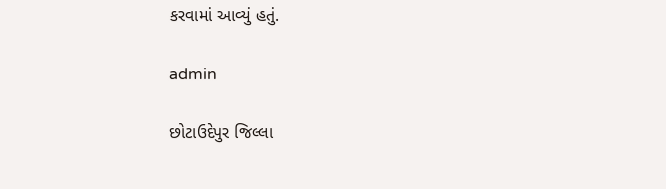કરવામાં આવ્યું હતું.

admin

છોટાઉદેપુર જિલ્લા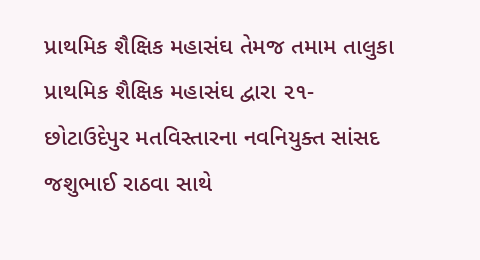પ્રાથમિક શૈક્ષિક મહાસંઘ તેમજ તમામ તાલુકા પ્રાથમિક શૈક્ષિક મહાસંઘ દ્વારા ૨૧- છોટાઉદેપુર મતવિસ્તારના નવનિયુક્ત સાંસદ જશુભાઈ રાઠવા સાથે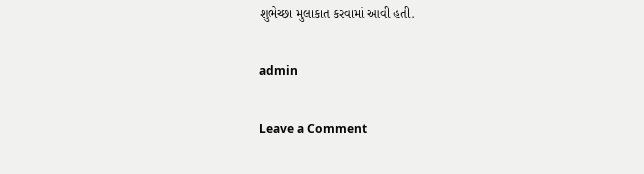શુભેચ્છા મુલાકાત કરવામાં આવી હતી.

admin

Leave a Comment